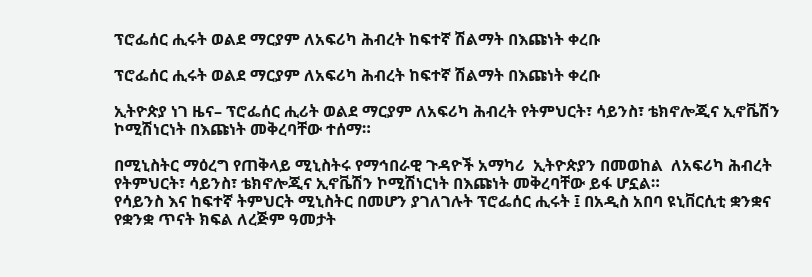ፕሮፌሰር ሒሩት ወልደ ማርያም ለአፍሪካ ሕብረት ከፍተኛ ሽልማት በእጩነት ቀረቡ

ፕሮፌሰር ሒሩት ወልደ ማርያም ለአፍሪካ ሕብረት ከፍተኛ ሽልማት በእጩነት ቀረቡ

ኢትዮጵያ ነገ ዜና– ፕሮፌሰር ሒሪት ወልደ ማርያም ለአፍሪካ ሕብረት የትምህርት፣ ሳይንስ፣ ቴክኖሎጂና ኢኖቬሽን ኮሚሽነርነት በእጩነት መቅረባቸው ተሰማ።

በሚኒስትር ማዕረግ የጠቅላይ ሚኒስትሩ የማኅበራዊ ጉዳዮች አማካሪ  ኢትዮጵያን በመወከል  ለአፍሪካ ሕብረት የትምህርት፣ ሳይንስ፣ ቴክኖሎጂና ኢኖቬሽን ኮሚሽነርነት በእጩነት መቅረባቸው ይፋ ሆኗል።
የሳይንስ እና ከፍተኛ ትምህርት ሚኒስትር በመሆን ያገለገሉት ፕሮፌሰር ሒሩት ፤ በአዲስ አበባ ዩኒቨርሲቲ ቋንቋና የቋንቋ ጥናት ክፍል ለረጅም ዓመታት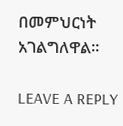በመምህርነት አገልግለዋል።

LEAVE A REPLY